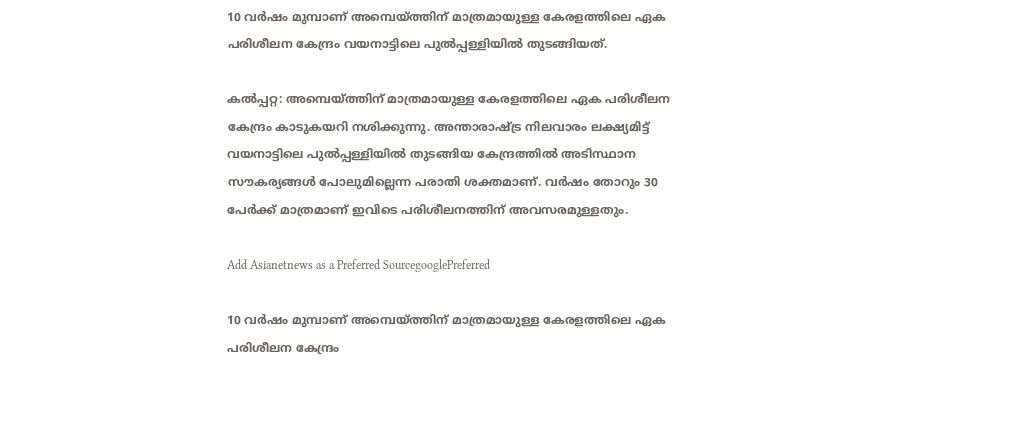10 വർഷം മുമ്പാണ് അമ്പെയ്ത്തിന് മാത്രമായുള്ള കേരളത്തിലെ ഏക പരിശീലന കേന്ദ്രം വയനാട്ടിലെ പുൽപ്പള്ളിയിൽ തുടങ്ങിയത്.

കല്‍പ്പറ്റ: അമ്പെയ്ത്തിന് മാത്രമായുള്ള കേരളത്തിലെ ഏക പരിശീലന കേന്ദ്രം കാടുകയറി നശിക്കുന്നു. അന്താരാഷ്ട്ര നിലവാരം ലക്ഷ്യമിട്ട് വയനാട്ടിലെ പുൽപ്പള്ളിയിൽ തുടങ്ങിയ കേന്ദ്രത്തിൽ അടിസ്ഥാന സൗകര്യങ്ങൾ പോലുമില്ലെന്ന പരാതി ശക്തമാണ്. വർഷം തോറും 30 പേർക്ക് മാത്രമാണ് ഇവിടെ പരിശീലനത്തിന് അവസരമുള്ളതും.

Add Asianetnews as a Preferred SourcegooglePreferred

10 വർഷം മുമ്പാണ് അമ്പെയ്ത്തിന് മാത്രമായുള്ള കേരളത്തിലെ ഏക പരിശീലന കേന്ദ്രം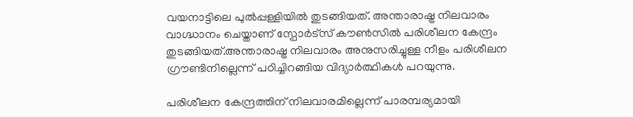വയനാട്ടിലെ പുൽപ്പള്ളിയിൽ തുടങ്ങിയത്. അന്താരാഷ്ട്ര നിലവാരം വാഗ്ദ്ധാനം ചെയ്താണ് സ്പോർട്സ് കൗൺസിൽ പരിശീലന കേന്ദ്രം തുടങ്ങിയത്.അന്താരാഷ്ട്ര നിലവാരം അനുസരിച്ചുള്ള നീളം പരിശീലന ഗ്രൗണ്ടിനില്ലെന്ന് പഠിച്ചിറങ്ങിയ വിദ്യാർത്ഥികൾ പറയുന്നു.

പരിശീലന കേന്ദ്രത്തിന് നിലവാരമില്ലെന്ന് പാരമ്പര്യമായി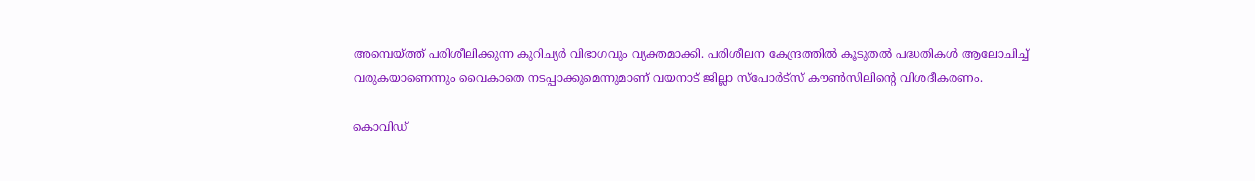അമ്പെയ്ത്ത് പരിശീലിക്കുന്ന കുറിച്യർ വിഭാഗവും വ്യക്തമാക്കി. പരിശീലന കേന്ദ്രത്തിൽ കൂടുതൽ പദ്ധതികൾ ആലോചിച്ച് വരുകയാണെന്നും വൈകാതെ നടപ്പാക്കുമെന്നുമാണ് വയനാട് ജില്ലാ സ്പോർട്സ് കൗൺസിലിന്‍റെ വിശദീകരണം.

കൊവിഡ്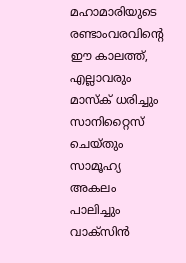മഹാമാരിയുടെ രണ്ടാംവരവിന്റെ ഈ കാലത്ത്, എല്ലാവരും മാസ്‌ക് ധരിച്ചും സാനിറ്റൈസ് ചെയ്തും സാമൂഹ്യ അകലം പാലിച്ചും വാക്‌സിന്‍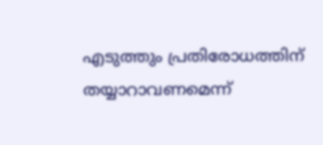എടുത്തും പ്രതിരോധത്തിന് തയ്യാറാവണമെന്ന്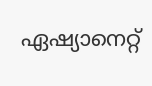ഏഷ്യാനെറ്റ്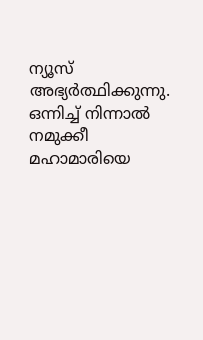ന്യൂസ് അഭ്യര്‍ത്ഥിക്കുന്നു. ഒന്നിച്ച് നിന്നാല്‍ നമുക്കീ മഹാമാരിയെ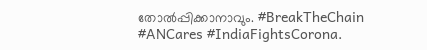തോല്‍പ്പിക്കാനാവും. #BreakTheChain #ANCares #IndiaFightsCorona.